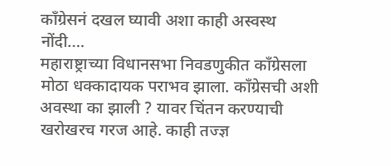काँग्रेसनं दखल घ्यावी अशा काही अस्वस्थ नोंदी….
महाराष्ट्राच्या विधानसभा निवडणुकीत कॉंग्रेसला मोठा धक्कादायक पराभव झाला. कॉंग्रेसची अशी अवस्था का झाली ? यावर चिंतन करण्याची खरोखरच गरज आहे. काही तज्ज्ञ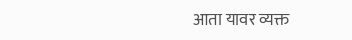आता यावर व्यक्त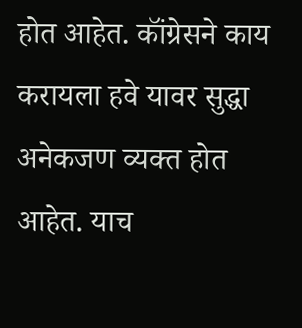होत आहेत. कॉंग्रेसने काय करायला हवे यावर सुद्धा अनेकजण व्यक्त होत आहेत. याच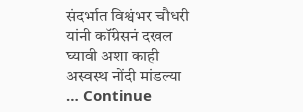संदर्भात विश्वंभर चौधरी यांनी कॉंग्रेसनं दखल घ्यावी अशा काही अस्वस्थ नोंदी मांडल्या … Continue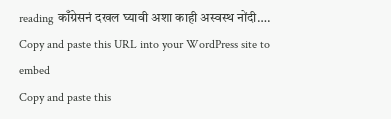reading काँग्रेसनं दखल घ्यावी अशा काही अस्वस्थ नोंदी….
Copy and paste this URL into your WordPress site to embed
Copy and paste this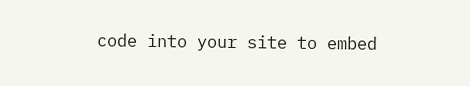code into your site to embed